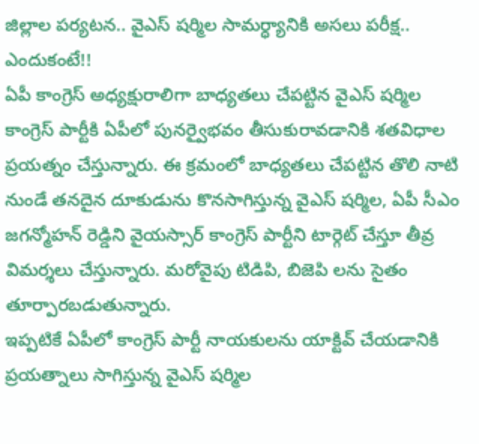జిల్లాల పర్యటన.. వైఎస్ షర్మిల సామర్ధ్యానికి అసలు పరీక్ష.. ఎందుకంటే!!
ఏపీ కాంగ్రెస్ అధ్యక్షురాలిగా బాధ్యతలు చేపట్టిన వైఎస్ షర్మిల కాంగ్రెస్ పార్టీకి ఏపీలో పునర్వైభవం తీసుకురావడానికి శతవిధాల ప్రయత్నం చేస్తున్నారు. ఈ క్రమంలో బాధ్యతలు చేపట్టిన తొలి నాటి నుండే తనదైన దూకుడును కొనసాగిస్తున్న వైఎస్ షర్మిల, ఏపీ సీఎం జగన్మోహన్ రెడ్డిని వైయస్సార్ కాంగ్రెస్ పార్టీని టార్గెట్ చేస్తూ తీవ్ర విమర్శలు చేస్తున్నారు. మరోవైపు టిడిపి, బిజెపి లను సైతం తూర్పారబడుతున్నారు.
ఇప్పటికే ఏపీలో కాంగ్రెస్ పార్టీ నాయకులను యాక్టివ్ చేయడానికి ప్రయత్నాలు సాగిస్తున్న వైఎస్ షర్మిల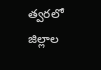త్వరలో జిల్లాల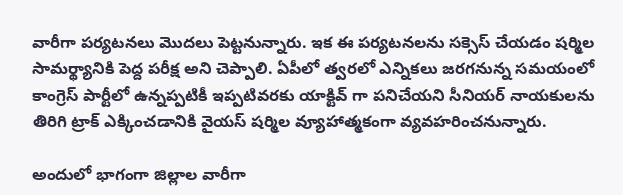వారీగా పర్యటనలు మొదలు పెట్టనున్నారు. ఇక ఈ పర్యటనలను సక్సెస్ చేయడం షర్మిల సామర్థ్యానికి పెద్ద పరీక్ష అని చెప్పాలి. ఏపీలో త్వరలో ఎన్నికలు జరగనున్న సమయంలో కాంగ్రెస్ పార్టీలో ఉన్నప్పటికీ ఇప్పటివరకు యాక్టివ్ గా పనిచేయని సీనియర్ నాయకులను తిరిగి ట్రాక్ ఎక్కించడానికి వైయస్ షర్మిల వ్యూహాత్మకంగా వ్యవహరించనున్నారు.

అందులో భాగంగా జిల్లాల వారీగా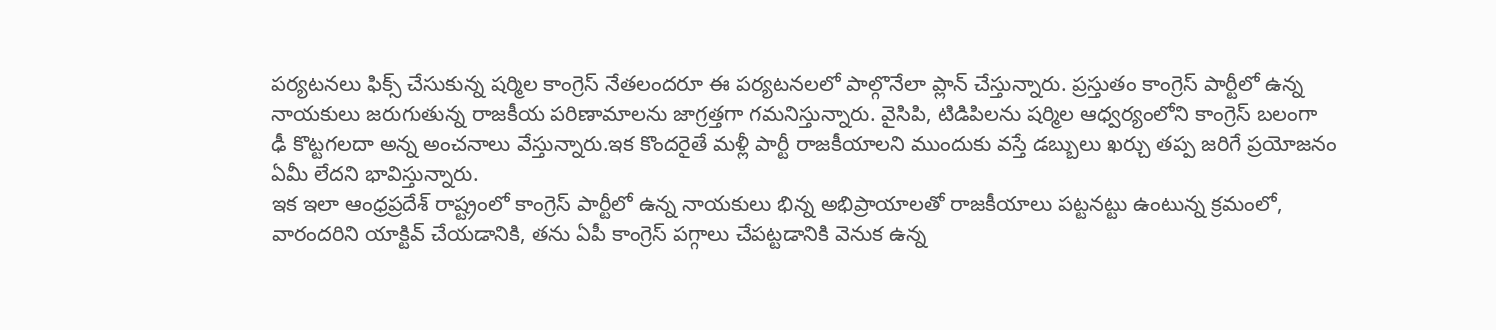పర్యటనలు ఫిక్స్ చేసుకున్న షర్మిల కాంగ్రెస్ నేతలందరూ ఈ పర్యటనలలో పాల్గొనేలా ప్లాన్ చేస్తున్నారు. ప్రస్తుతం కాంగ్రెస్ పార్టీలో ఉన్న నాయకులు జరుగుతున్న రాజకీయ పరిణామాలను జాగ్రత్తగా గమనిస్తున్నారు. వైసిపి, టిడిపిలను షర్మిల ఆధ్వర్యంలోని కాంగ్రెస్ బలంగా ఢీ కొట్టగలదా అన్న అంచనాలు వేస్తున్నారు.ఇక కొందరైతే మళ్లీ పార్టీ రాజకీయాలని ముందుకు వస్తే డబ్బులు ఖర్చు తప్ప జరిగే ప్రయోజనం ఏమీ లేదని భావిస్తున్నారు.
ఇక ఇలా ఆంధ్రప్రదేశ్ రాష్ట్రంలో కాంగ్రెస్ పార్టీలో ఉన్న నాయకులు భిన్న అభిప్రాయాలతో రాజకీయాలు పట్టనట్టు ఉంటున్న క్రమంలో, వారందరిని యాక్టివ్ చేయడానికి, తను ఏపీ కాంగ్రెస్ పగ్గాలు చేపట్టడానికి వెనుక ఉన్న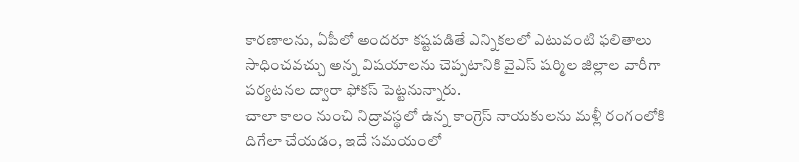కారణాలను, ఏపీలో అందరూ కష్టపడితే ఎన్నికలలో ఎటువంటి ఫలితాలు సాధించవచ్చు అన్న విషయాలను చెప్పటానికి వైఎస్ షర్మిల జిల్లాల వారీగా పర్యటనల ద్వారా ఫోకస్ పెట్టనున్నారు.
చాలా కాలం నుంచి నిద్రావస్థలో ఉన్న కాంగ్రెస్ నాయకులను మళ్లీ రంగంలోకి దిగేలా చేయడం, ఇదే సమయంలో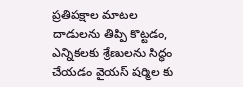ప్రతిపక్షాల మాటల దాడులను తిప్పి కొట్టడం, ఎన్నికలకు శ్రేణులను సిద్ధం చేయడం వైయస్ షర్మిల కు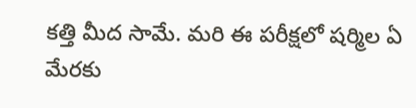కత్తి మీద సామే. మరి ఈ పరీక్షలో షర్మిల ఏ మేరకు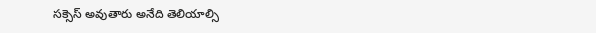సక్సెస్ అవుతారు అనేది తెలియాల్సి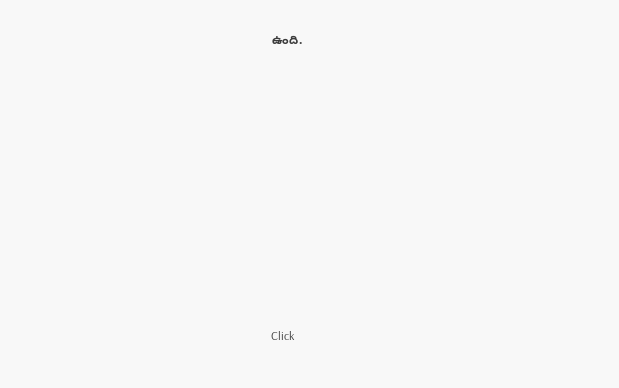ఉంది.












Click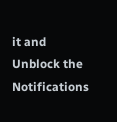it and Unblock the Notifications